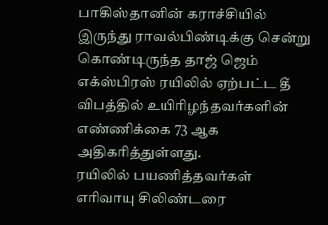பாகிஸ்தானின் கராச்சியில் இருந்து ராவல்பிண்டிக்கு சென்று கொண்டிருந்த தாஜ் ஜெம் எக்ஸ்பிரஸ் ரயிலில் ஏற்பட்ட தீ விபத்தில் உயிரிழந்தவர்களின் எண்ணிக்கை 73 ஆக அதிகரித்துள்ளது.
ரயிலில் பயணித்தவர்கள் எரிவாயு சிலிண்டரை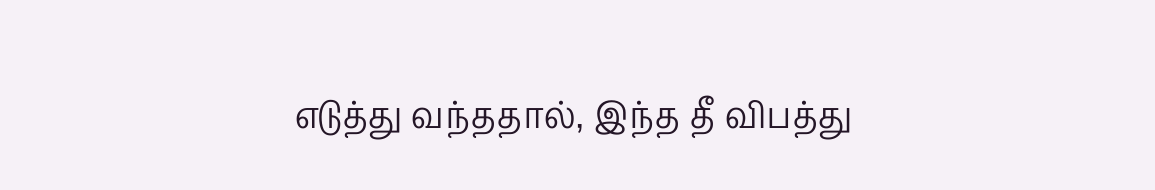எடுத்து வந்ததால், இந்த தீ விபத்து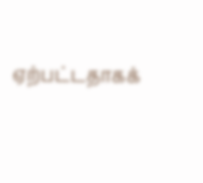ஏற்பட்டதாகக்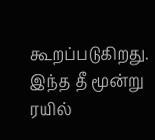கூறப்படுகிறது. இந்த தீ மூன்று ரயில்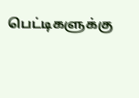பெட்டிகளுக்கு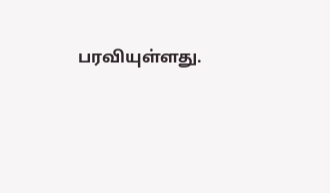பரவியுள்ளது.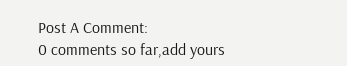Post A Comment:
0 comments so far,add yours